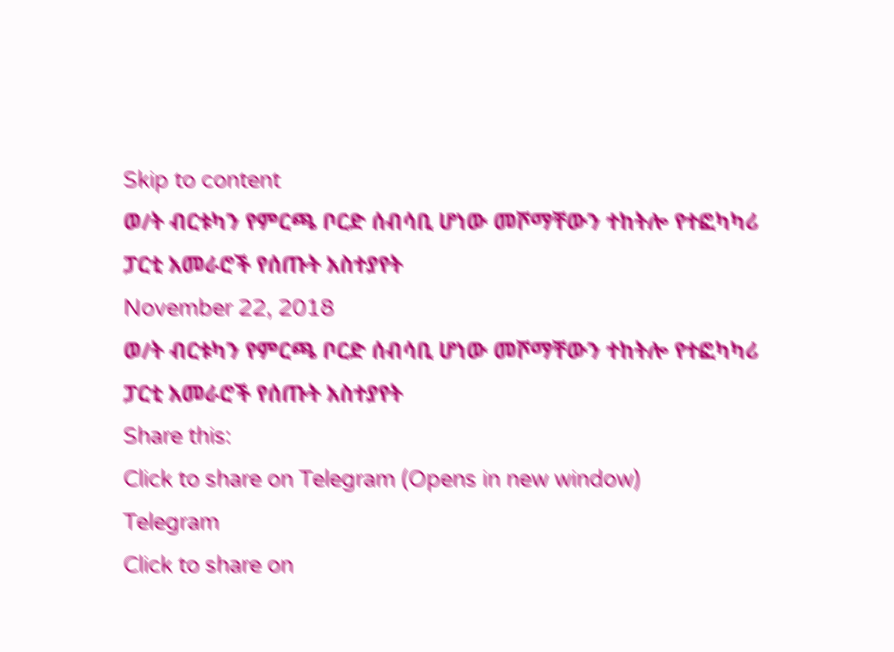Skip to content
ወ/ት ብርቱካን የምርጫ ቦርድ ሰብሳቢ ሆነው መሾማቸውን ተከትሎ የተፎካካሪ ፓርቲ አመራሮች የሰጡት አስተያየት
November 22, 2018
ወ/ት ብርቱካን የምርጫ ቦርድ ሰብሳቢ ሆነው መሾማቸውን ተከትሎ የተፎካካሪ ፓርቲ አመራሮች የሰጡት አስተያየት
Share this:
Click to share on Telegram (Opens in new window)
Telegram
Click to share on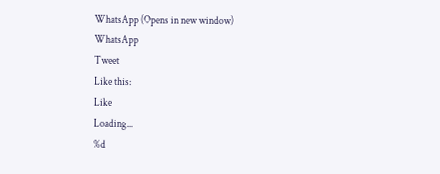WhatsApp (Opens in new window)
WhatsApp
Tweet
Like this:
Like
Loading...
%d